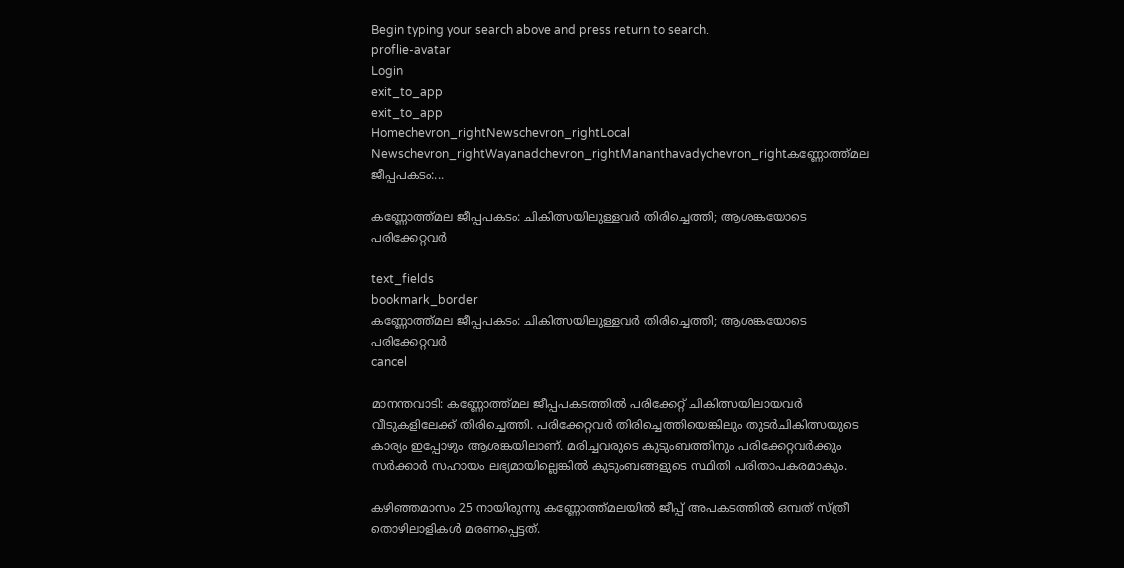Begin typing your search above and press return to search.
proflie-avatar
Login
exit_to_app
exit_to_app
Homechevron_rightNewschevron_rightLocal Newschevron_rightWayanadchevron_rightMananthavadychevron_rightകണ്ണോത്ത്മല ജീപ്പപകടം:...

കണ്ണോത്ത്മല ജീപ്പപകടം: ചികിത്സയിലുള്ളവർ തിരിച്ചെത്തി; ആശങ്കയോടെ പരിക്കേറ്റവർ

text_fields
bookmark_border
കണ്ണോത്ത്മല ജീപ്പപകടം: ചികിത്സയിലുള്ളവർ തിരിച്ചെത്തി; ആശങ്കയോടെ പരിക്കേറ്റവർ
cancel

മാനന്തവാടി: കണ്ണോത്ത്മല ജീപ്പപകടത്തിൽ പരിക്കേറ്റ് ചികിത്സയിലായവർ വീടുകളിലേക്ക് തിരിച്ചെത്തി. പരിക്കേറ്റവർ തിരിച്ചെത്തിയെങ്കിലും തുടർചികിത്സയുടെ കാര്യം ഇപ്പോഴും ആശങ്കയിലാണ്. മരിച്ചവരുടെ കുടുംബത്തിനും പരിക്കേറ്റവർക്കും സർക്കാർ സഹായം ലഭ്യമായില്ലെങ്കിൽ കുടുംബങ്ങളുടെ സ്ഥിതി പരിതാപകരമാകും.

കഴിഞ്ഞമാസം 25 നായിരുന്നു കണ്ണോത്ത്മലയിൽ ജീപ്പ് അപകടത്തിൽ ഒമ്പത് സ്ത്രീ തൊഴിലാളികൾ മരണപ്പെട്ടത്.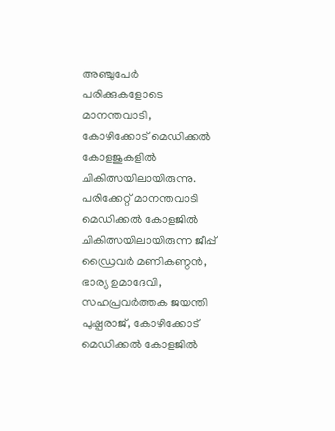അഞ്ചുപേർ പരിക്കുകളോടെ മാനന്തവാടി, കോഴിക്കോട് മെഡിക്കൽ കോളജുകളിൽ ചികിത്സയിലായിരുന്നു. പരിക്കേറ്റ് മാനന്തവാടി മെഡിക്കൽ കോളജിൽ ചികിത്സയിലായിരുന്ന ജീപ്പ് ഡ്രൈവർ മണികണ്ഠൻ, ഭാര്യ ഉമാദേവി, സഹപ്രവർത്തക ജയന്തി പുഷ്പരാജ്, കോഴിക്കോട് മെഡിക്കൽ കോളജിൽ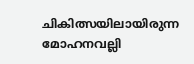ചികിത്സയിലായിരുന്ന മോഹനവല്ലി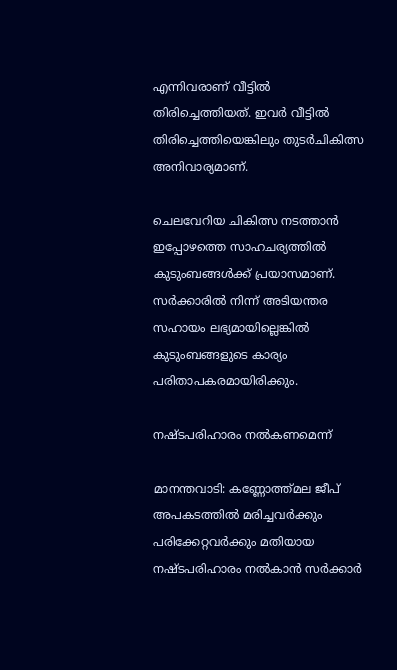എന്നിവരാണ് വീട്ടിൽ തിരിച്ചെത്തിയത്. ഇവർ വീട്ടിൽ തിരിച്ചെത്തിയെങ്കിലും തുടർചികിത്സ അനിവാര്യമാണ്.

ചെലവേറിയ ചികിത്സ നടത്താൻ ഇപ്പോഴത്തെ സാഹചര്യത്തിൽ കുടുംബങ്ങൾക്ക് പ്രയാസമാണ്. സർക്കാരിൽ നിന്ന് അടിയന്തര സഹായം ലഭ്യമായില്ലെങ്കിൽ കുടുംബങ്ങളുടെ കാര്യം പരിതാപകരമായിരിക്കും.

നഷ്ടപരിഹാരം നൽകണമെന്ന്

മാനന്തവാടി: കണ്ണോത്ത്മല ജീപ് അപകടത്തിൽ മരിച്ചവർക്കും പരിക്കേറ്റവർക്കും മതിയായ നഷ്ടപരിഹാരം നൽകാൻ സർക്കാർ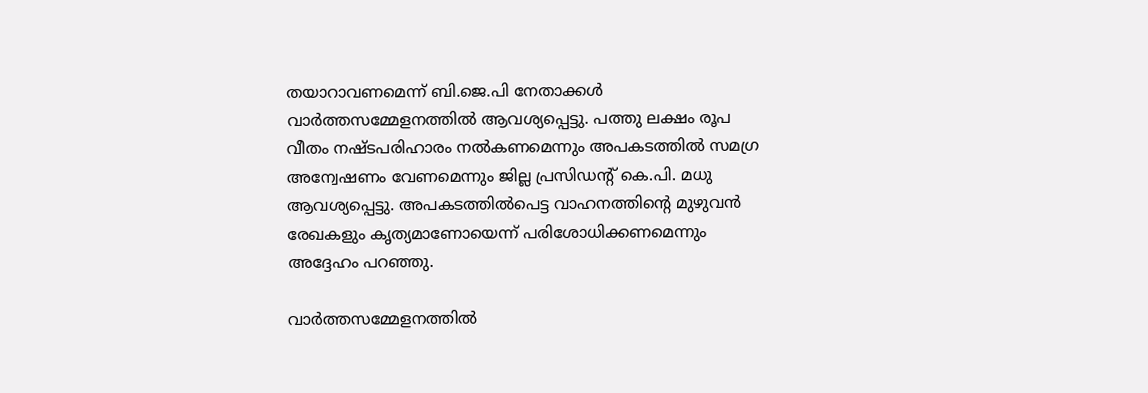തയാറാവണമെന്ന് ബി.ജെ.പി നേതാക്കൾ വാർത്തസമ്മേളനത്തിൽ ആവശ്യപ്പെട്ടു. പത്തു ലക്ഷം രൂപ വീതം നഷ്ടപരിഹാരം നൽകണമെന്നും അപകടത്തിൽ സമഗ്ര അന്വേഷണം വേണമെന്നും ജില്ല പ്രസിഡന്റ് കെ.പി. മധു ആവശ്യപ്പെട്ടു. അപകടത്തിൽപെട്ട വാഹനത്തിന്റെ മുഴുവൻ രേഖകളും കൃത്യമാണോയെന്ന് പരിശോധിക്കണമെന്നും അദ്ദേഹം പറഞ്ഞു.

വാർത്തസമ്മേളനത്തിൽ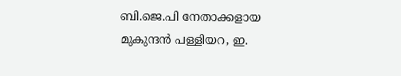ബി.ജെ.പി നേതാക്കളായ മുകുന്ദൻ പള്ളിയറ, ഇ.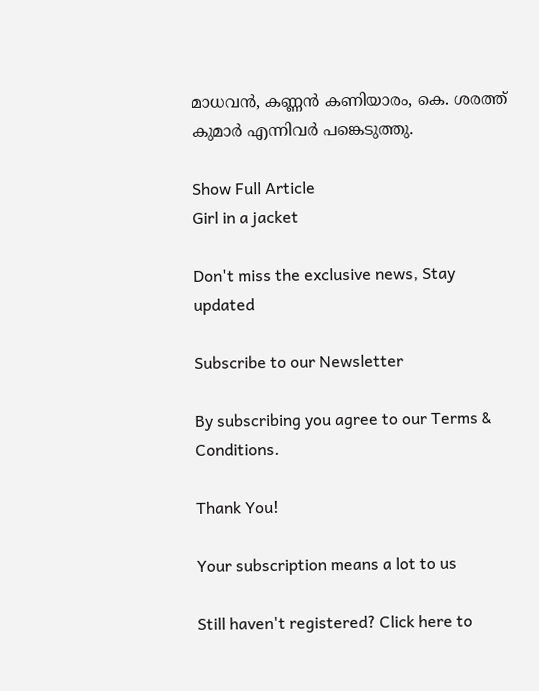മാധവൻ, കണ്ണൻ കണിയാരം, കെ. ശരത്ത് കുമാർ എന്നിവർ പങ്കെടുത്തു.

Show Full Article
Girl in a jacket

Don't miss the exclusive news, Stay updated

Subscribe to our Newsletter

By subscribing you agree to our Terms & Conditions.

Thank You!

Your subscription means a lot to us

Still haven't registered? Click here to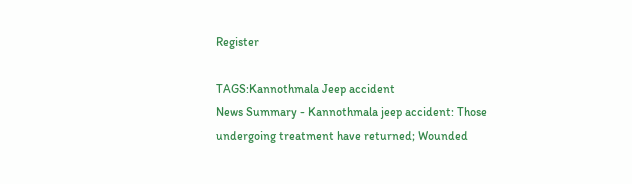Register

TAGS:Kannothmala Jeep accident
News Summary - Kannothmala jeep accident: Those undergoing treatment have returned; Wounded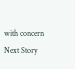with concern
Next Story